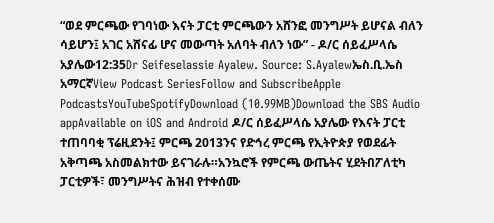“ወደ ምርጫው የገባነው እናት ፓርቲ ምርጫውን አሸንፎ መንግሥት ይሆናል ብለን ሳይሆን፤ አገር አሸናፊ ሆና መውጣት አለባት ብለን ነው” - ዶ/ር ሰይፈሥላሴ አያሌው12:35Dr Seifeselassie Ayalew. Source: S.Ayalewኤስ.ቢ.ኤስ አማርኛView Podcast SeriesFollow and SubscribeApple PodcastsYouTubeSpotifyDownload (10.99MB)Download the SBS Audio appAvailable on iOS and Android ዶ/ር ሰይፈሥላሴ አያሌው የእናት ፓርቲ ተጠባባቂ ፕሬዚደንት፤ ምርጫ 2013ንና የድኅረ ምርጫ የኢትዮጵያ የወደፊት አቅጣጫ አስመልክተው ይናገራሉ።አንኳሮች የምርጫ ውጤትና ሂደትበፖለቲካ ፓርቲዎች፣ መንግሥትና ሕዝብ የተቀሰሙ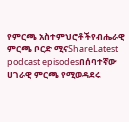የምርጫ አስተምህሮቶችየብሔራዊ ምርጫ ቦርድ ሚናShareLatest podcast episodesበሰባተኛው ሀገራዊ ምርጫ የሚወዳደሩ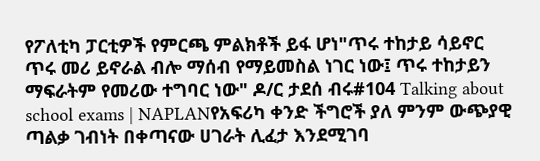የፖለቲካ ፓርቲዎች የምርጫ ምልክቶች ይፋ ሆነ"ጥሩ ተከታይ ሳይኖር ጥሩ መሪ ይኖራል ብሎ ማሰብ የማይመስል ነገር ነው፤ ጥሩ ተከታይን ማፍራትም የመሪው ተግባር ነው" ዶ/ር ታደሰ ብሩ#104 Talking about school exams | NAPLANየአፍሪካ ቀንድ ችግሮች ያለ ምንም ውጭያዊ ጣልቃ ገብነት በቀጣናው ሀገራት ሊፈታ እንደሚገባ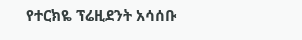የተርክዬ ፕሬዚደንት አሳሰቡ